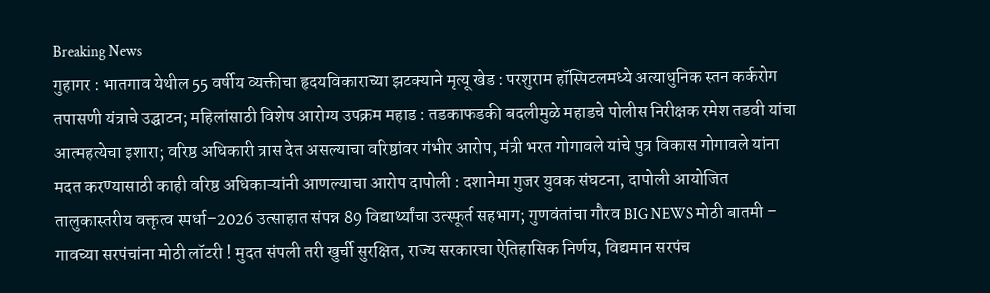Breaking News
गुहागर : भातगाव येथील 55 वर्षीय व्यक्तीचा हृदयविकाराच्या झटक्याने मृत्यू खेड : परशुराम हॉस्पिटलमध्ये अत्याधुनिक स्तन कर्करोग तपासणी यंत्राचे उद्घाटन; महिलांसाठी विशेष आरोग्य उपक्रम महाड : तडकाफडकी बदलीमुळे महाडचे पोलीस निरीक्षक रमेश तडवी यांचा आत्महत्येचा इशारा; वरिष्ठ अधिकारी त्रास देत असल्याचा वरिष्ठांवर गंभीर आरोप, मंत्री भरत गोगावले यांचे पुत्र विकास गोगावले यांना मदत करण्यासाठी काही वरिष्ठ अधिकाऱ्यांनी आणल्याचा आरोप दापोली : दशानेमा गुजर युवक संघटना, दापोली आयोजित तालुकास्तरीय वक्तृत्व स्पर्धा–2026 उत्साहात संपन्न 89 विद्यार्थ्यांचा उत्स्फूर्त सहभाग; गुणवंतांचा गौरव BIG NEWS मोठी बातमी – गावच्या सरपंचांना मोठी लॉटरी ! मुदत संपली तरी खुर्ची सुरक्षित, राज्य सरकारचा ऐतिहासिक निर्णय, विद्यमान सरपंच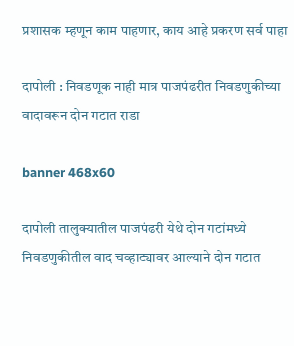प्रशासक म्हणून काम पाहणार, काय आहे प्रकरण सर्व पाहा

दापोली : निवडणूक नाही मात्र पाजपंढरीत निवडणुकीच्या वादावरून दोन गटात राडा

banner 468x60

दापोली तालुक्यातील पाजपंढरी येथे दोन गटांमध्ये निवडणुकीतील वाद चव्हाट्यावर आल्याने दोन गटात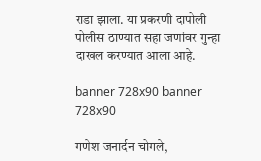राडा झाला. या प्रकरणी दापोली पोलीस ठाण्यात सहा जणांवर गुन्हा दाखल करण्यात आला आहे.

banner 728x90 banner 728x90

गणेश जनार्दन चोगले,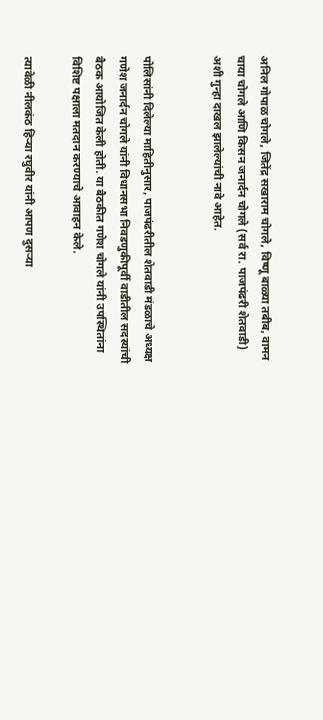अनिल गोपाळ चोगले, जितेंद्र सखाराम चोगले, विष्णू बाळ्या तबीब, वामन चाया चोगले आणि किसन जनार्दन चोगले (सर्व रा. पाजपंढरी शेतवाडी) अशी गुन्हा दाखल झालेल्यांची नावे आहेत.


पोलिसांनी दिलेल्या माहितीनुसार, पाजपंढरीतील शेतवाडी मंडळाचे अध्यक्ष गणेश जनार्दन चोगले यांनी विधानसभा निवडणुकीपूर्वी वाडीतील सदस्यांची बैठक आयोजित केली होती. या बैठकीत गणेश चोगले यांनी उपस्थितांना विशिष्ट पक्षाला मतदान करण्याचे आवाहन केले.

त्यावेळी नीलकंठ हिऱ्या रघुवीर यांनी आपण दुसऱ्या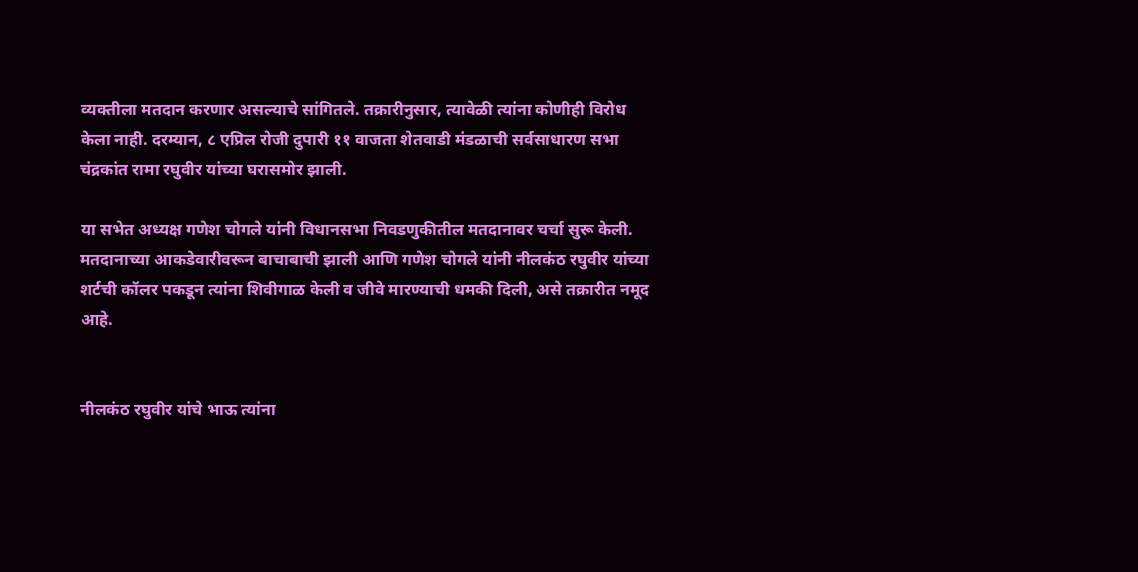व्यक्तीला मतदान करणार असल्याचे सांगितले. तक्रारीनुसार, त्यावेळी त्यांना कोणीही विरोध केला नाही. दरम्यान, ८ एप्रिल रोजी दुपारी ११ वाजता शेतवाडी मंडळाची सर्वसाधारण सभा चंद्रकांत रामा रघुवीर यांच्या घरासमोर झाली.

या सभेत अध्यक्ष गणेश चोगले यांनी विधानसभा निवडणुकीतील मतदानावर चर्चा सुरू केली. मतदानाच्या आकडेवारीवरून बाचाबाची झाली आणि गणेश चोगले यांनी नीलकंठ रघुवीर यांच्या शर्टची कॉलर पकडून त्यांना शिवीगाळ केली व जीवे मारण्याची धमकी दिली, असे तक्रारीत नमूद आहे.


नीलकंठ रघुवीर यांचे भाऊ त्यांना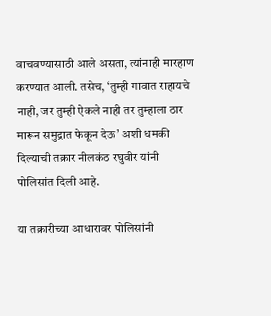वाचवण्यासाठी आले असता, त्यांनाही मारहाण करण्यात आली. तसेच, ‘तुम्ही गावात राहायचे नाही, जर तुम्ही ऐकले नाही तर तुम्हाला ठार मारून समुद्रात फेकून देऊ’ अशी धमकी दिल्याची तक्रार नीलकंठ रघुवीर यांनी पोलिसांत दिली आहे.

या तक्रारीच्या आधारावर पोलिसांनी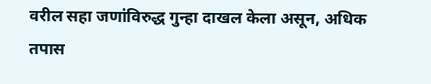वरील सहा जणांविरुद्ध गुन्हा दाखल केला असून, अधिक तपास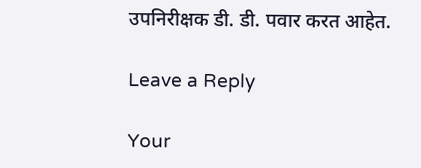उपनिरीक्षक डी. डी. पवार करत आहेत.

Leave a Reply

Your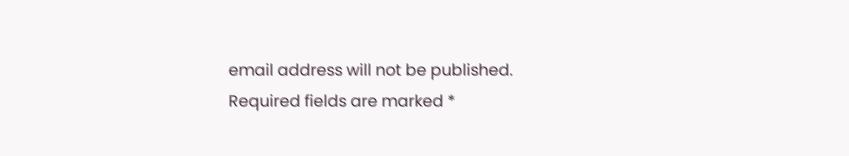email address will not be published. Required fields are marked *